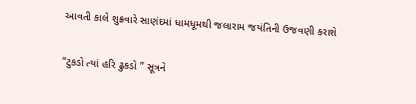આવતી કાલે શુક્રવારે સાણંદમાં ધામધૂમથી જલારામ જયંતિની ઉજવણી કરાશે

“ટુકડો ત્યાં હરિ ઢુકડો ” સૂત્રને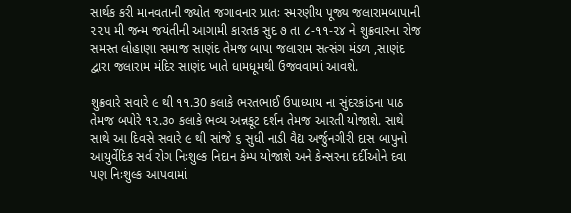સાર્થક કરી માનવતાની જ્યોત જગાવનાર પ્રાતઃ સ્મરણીય પૂજ્ય જલારામબાપાની ૨૨૫ મી જન્મ જયંતીની આગામી કારતક સુદ ૭ તા ૮-૧૧-૨૪ ને શુક્રવારના રોજ સમસ્ત લોહાણા સમાજ સાણંદ તેમજ બાપા જલારામ સત્સંગ મંડળ ,સાણંદ દ્વારા જલારામ મંદિર સાણંદ ખાતે ધામધૂમથી ઉજવવામાં આવશે.

શુક્રવારે સવારે ૯ થી ૧૧.30 કલાકે ભરતભાઈ ઉપાધ્યાય ના સુંદરકાંડના પાઠ તેમજ બપોરે ૧૨.૩૦ કલાકે ભવ્ય અન્નકૂટ દર્શન તેમજ આરતી યોજાશે. સાથે સાથે આ દિવસે સવારે ૯ થી સાંજે ૬ સુધી નાડી વૈદ્ય અર્જુનગીરી દાસ બાપુનો આયુર્વેદિક સર્વ રોગ નિઃશુલ્ક નિદાન કેમ્પ યોજાશે અને કેન્સરના દર્દીઓને દવા પણ નિઃશુલ્ક આપવામાં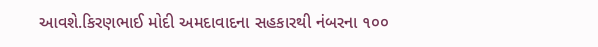આવશે.કિરણભાઈ મોદી અમદાવાદના સહકારથી નંબરના ૧૦૦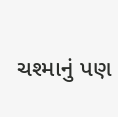ચશ્માનું પણ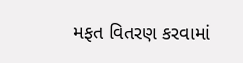મફત વિતરણ કરવામાં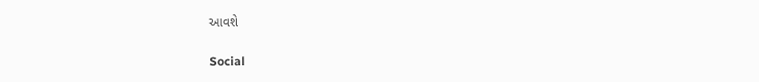આવશે

Social